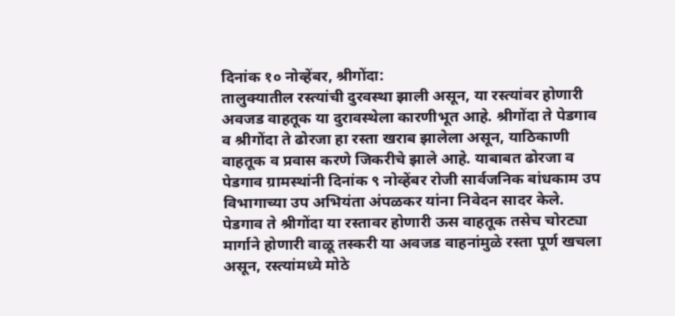दिनांक १० नोव्हेंबर, श्रीगोंदा:
तालुक्यातील रस्त्यांची दुरवस्था झाली असून, या रस्त्यांवर होणारी अवजड वाहतूक या दुरावस्थेला कारणीभूत आहे. श्रीगोंदा ते पेडगाव व श्रीगोंदा ते ढोरजा हा रस्ता खराब झालेला असून, याठिकाणी वाहतूक व प्रवास करणे जिकरीचे झाले आहे. याबाबत ढोरजा व पेडगाव ग्रामस्थांनी दिनांक ९ नोव्हेंबर रोजी सार्वजनिक बांधकाम उप विभागाच्या उप अभियंता अंपळकर यांना निवेदन सादर केले.
पेडगाव ते श्रीगोंदा या रस्तावर होणारी ऊस वाहतूक तसेच चोरट्या मार्गाने होणारी वाळू तस्करी या अवजड वाहनांमुळे रस्ता पूर्ण खचला असून, रस्त्यांमध्ये मोठे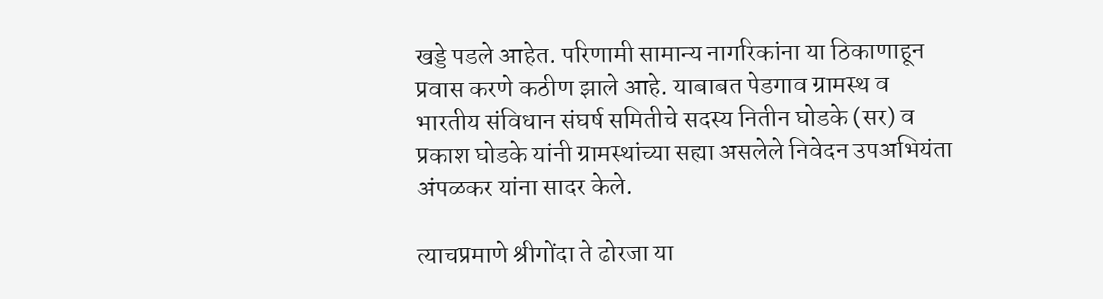खड्डे पडले आहेत. परिणामी सामान्य नागरिकांना या ठिकाणाहून प्रवास करणे कठीण झाले आहे. याबाबत पेडगाव ग्रामस्थ व भारतीय संविधान संघर्ष समितीचे सदस्य नितीन घोडके (सर) व प्रकाश घोडके यांनी ग्रामस्थांच्या सह्या असलेले निवेदन उपअभियंता अंपळकर यांना सादर केले.

त्याचप्रमाणे श्रीगोंदा ते ढोरजा या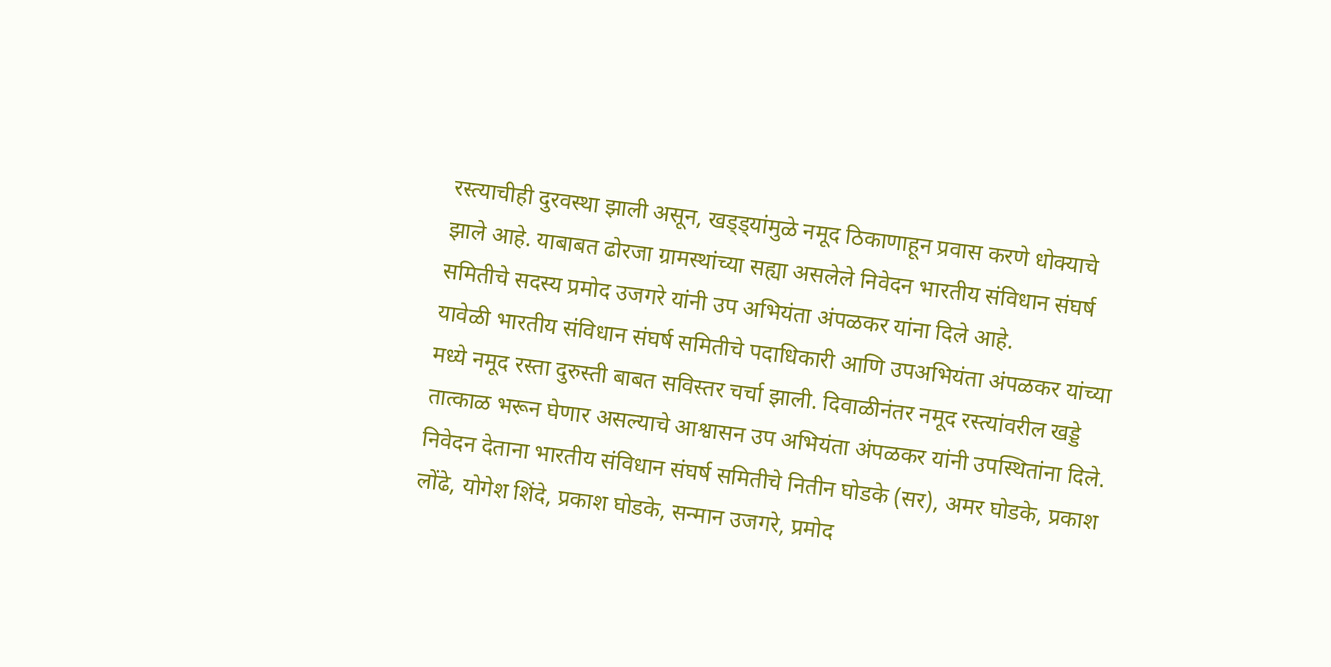रस्त्याचीही दुरवस्था झाली असून, खड्ड्यांमुळे नमूद ठिकाणाहून प्रवास करणे धोक्याचे झाले आहे. याबाबत ढोरजा ग्रामस्थांच्या सह्या असलेले निवेदन भारतीय संविधान संघर्ष समितीचे सदस्य प्रमोद उजगरे यांनी उप अभियंता अंपळकर यांना दिले आहे.
यावेळी भारतीय संविधान संघर्ष समितीचे पदाधिकारी आणि उपअभियंता अंपळकर यांच्या मध्ये नमूद रस्ता दुरुस्ती बाबत सविस्तर चर्चा झाली. दिवाळीनंतर नमूद रस्त्यांवरील खड्डे तात्काळ भरून घेणार असल्याचे आश्वासन उप अभियंता अंपळकर यांनी उपस्थितांना दिले.
निवेदन देताना भारतीय संविधान संघर्ष समितीचे नितीन घोडके (सर), अमर घोडके, प्रकाश लोंढे, योगेश शिंदे, प्रकाश घोडके, सन्मान उजगरे, प्रमोद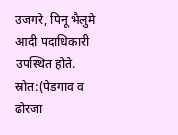उजगरे, पिनू भैलुमे आदी पदाधिकारी उपस्थित होते.
स्रोत:(पेडगाव व ढोरजा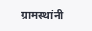ग्रामस्थांनी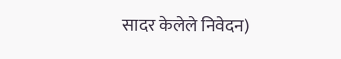सादर केलेले निवेदन)